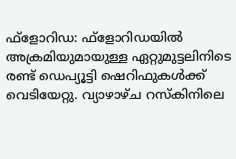ഫ്ളോറിഡ: ഫ്ളോറിഡയിൽ അക്രമിയുമായുള്ള ഏറ്റുമുട്ടലിനിടെ രണ്ട് ഡെപ്യൂട്ടി ഷെറിഫുകൾക്ക് വെടിയേറ്റു. വ്യാഴാഴ്ച റസ്കിനിലെ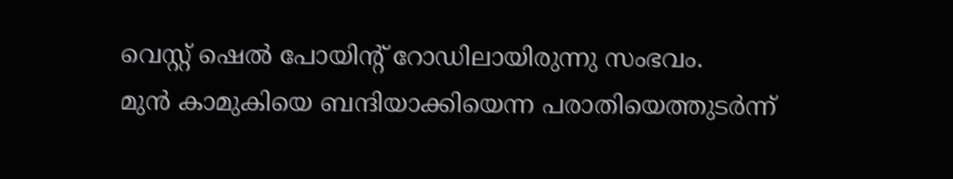വെസ്റ്റ് ഷെൽ പോയിന്റ് റോഡിലായിരുന്നു സംഭവം.
മുൻ കാമുകിയെ ബന്ദിയാക്കിയെന്ന പരാതിയെത്തുടർന്ന്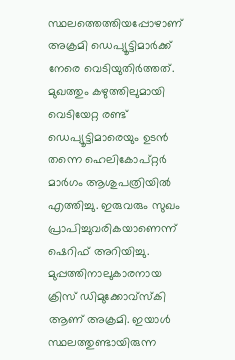സ്ഥലത്തെത്തിയപ്പോഴാണ് അക്രമി ഡെപ്യൂട്ടിമാർക്ക് നേരെ വെടിയുതിർത്തത്. മുഖത്തും കഴുത്തിലുമായി വെടിയേറ്റ രണ്ട് ഡെപ്യൂട്ടിമാരെയും ഉടൻ തന്നെ ഹെലികോപ്റ്റർ മാർഗം ആശുപത്രിയിൽ എത്തിച്ചു. ഇരുവരും സുഖം പ്രാപിച്ചുവരികയാണെന്ന് ഷെറിഫ് അറിയിച്ചു.
മുപ്പത്തിനാലുകാരനായ ക്രിസ് ഡിമുക്കോവ്സ്കി ആണ് അക്രമി. ഇയാൾ സ്ഥലത്തുണ്ടായിരുന്ന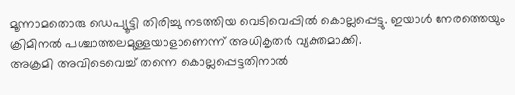മൂന്നാമതൊരു ഡെപ്യൂട്ടി തിരിച്ചു നടത്തിയ വെടിവെപ്പിൽ കൊല്ലപ്പെട്ടു. ഇയാൾ നേരത്തെയും ക്രിമിനൽ പശ്ചാത്തലമുള്ളയാളാണെന്ന് അധികൃതർ വ്യക്തമാക്കി.
അക്രമി അവിടെവെച്ച് തന്നെ കൊല്ലപ്പെട്ടതിനാൽ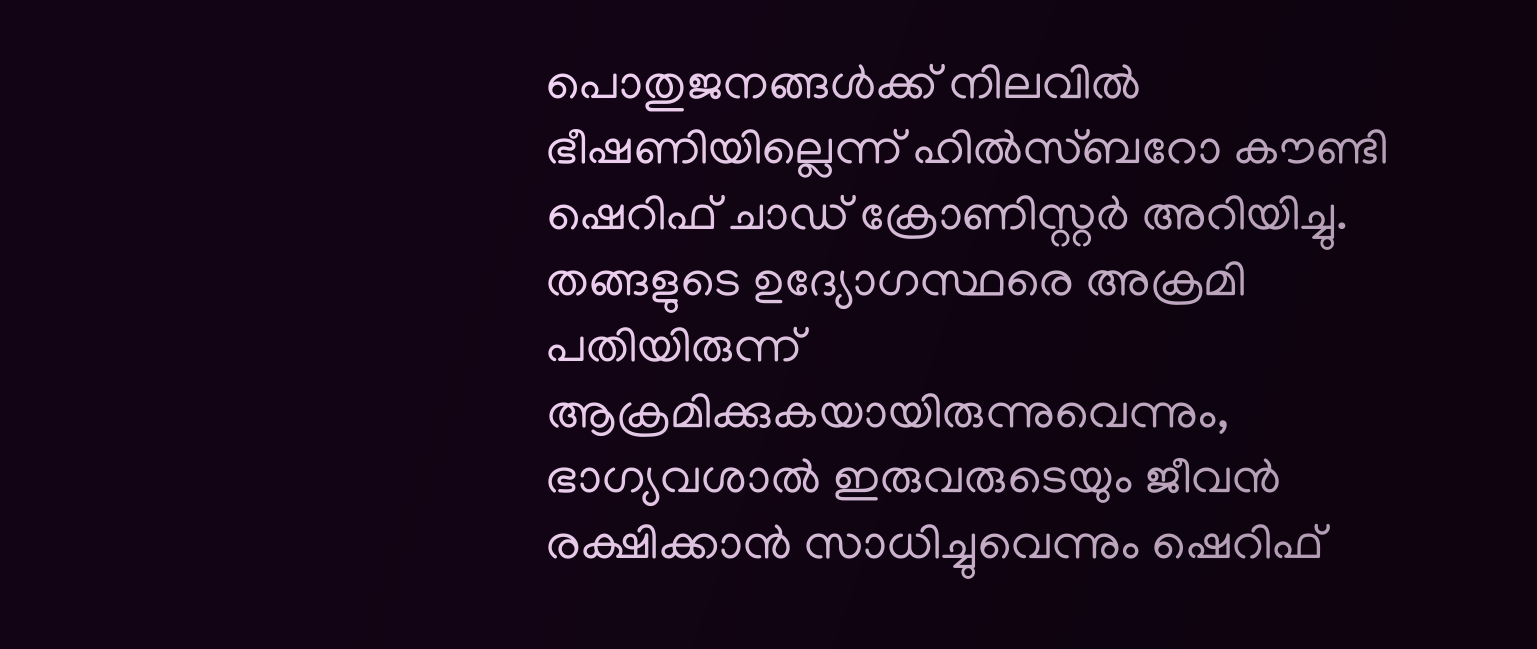പൊതുജനങ്ങൾക്ക് നിലവിൽ ഭീഷണിയില്ലെന്ന് ഹിൽസ്ബറോ കൗണ്ടി ഷെറിഫ് ചാഡ് ക്രോണിസ്റ്റർ അറിയിച്ചു.
തങ്ങളുടെ ഉദ്യോഗസ്ഥരെ അക്രമി പതിയിരുന്ന് ആക്രമിക്കുകയായിരുന്നുവെന്നും, ഭാഗ്യവശാൽ ഇരുവരുടെയും ജീവൻ രക്ഷിക്കാൻ സാധിച്ചുവെന്നും ഷെറിഫ്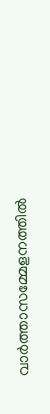വാർത്താസമ്മേളനത്തിൽ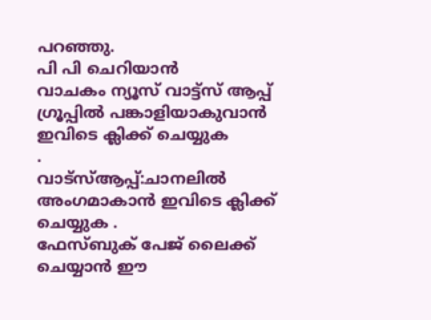പറഞ്ഞു.
പി പി ചെറിയാൻ
വാചകം ന്യൂസ് വാട്ട്സ് ആപ്പ് ഗ്രൂപ്പിൽ പങ്കാളിയാകുവാൻ
ഇവിടെ ക്ലിക്ക് ചെയ്യുക
.
വാട്സ്ആപ്പ്:ചാനലിൽ അംഗമാകാൻ ഇവിടെ ക്ലിക്ക് ചെയ്യുക .
ഫേസ്ബുക് പേജ് ലൈക്ക് ചെയ്യാൻ ഈ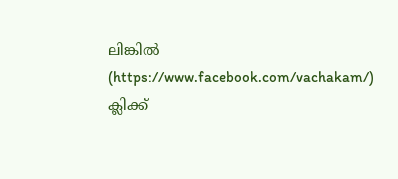ലിങ്കിൽ (https://www.facebook.com/vachakam/) ക്ലിക്ക്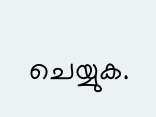ചെയ്യുക.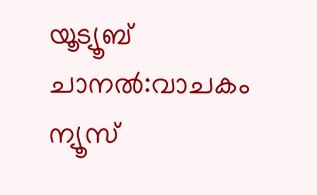യൂട്യൂബ് ചാനൽ:വാചകം ന്യൂസ്